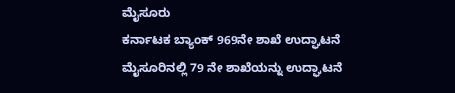ಮೈಸೂರು
ಕರ್ನಾಟಕ ಬ್ಯಾಂಕ್ 969ನೇ ಶಾಖೆ ಉದ್ಘಾಟನೆ ಮೈಸೂರಿನಲ್ಲಿ 79 ನೇ ಶಾಖೆಯನ್ನು ಉದ್ಘಾಟನೆ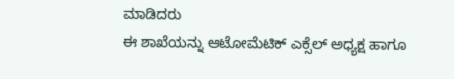ಮಾಡಿದರು
ಈ ಶಾಖೆಯನ್ನು ಆಟೋಮೆಟಿಕ್ ಎಕ್ಸೆಲ್ ಅಧ್ಯಕ್ಷ ಹಾಗೂ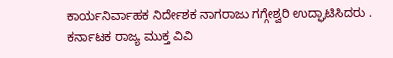ಕಾರ್ಯನಿರ್ವಾಹಕ ನಿರ್ದೇಶಕ ನಾಗರಾಜು ಗಗ್ಗೇಶ್ವರಿ ಉದ್ಘಾಟಿಸಿದರು .
ಕರ್ನಾಟಕ ರಾಜ್ಯ ಮುಕ್ತ ವಿವಿ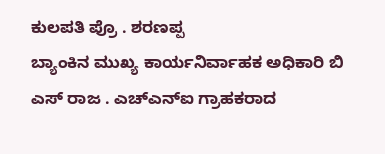ಕುಲಪತಿ ಪ್ರೊ . ಶರಣಪ್ಪ
ಬ್ಯಾಂಕಿನ ಮುಖ್ಯ ಕಾರ್ಯನಿರ್ವಾಹಕ ಅಧಿಕಾರಿ ಬಿ ಎಸ್ ರಾಜ . ಎಚ್ಎನ್ಐ ಗ್ರಾಹಕರಾದ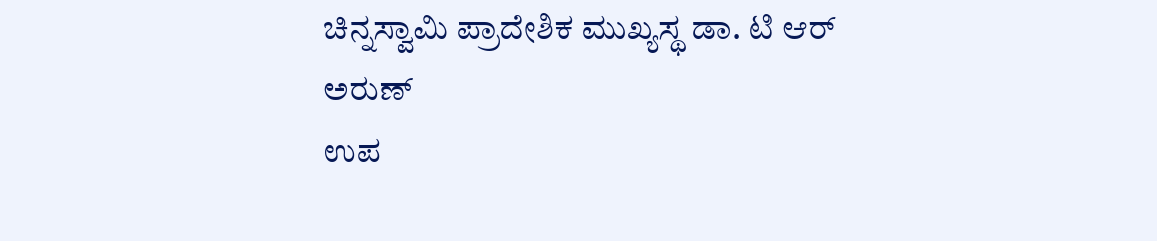ಚಿನ್ನಸ್ವಾಮಿ ಪ್ರಾದೇಶಿಕ ಮುಖ್ಯಸ್ಥ ಡಾ. ಟಿ ಆರ್ ಅರುಣ್
ಉಪ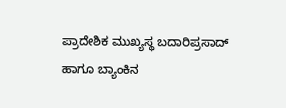ಪ್ರಾದೇಶಿಕ ಮುಖ್ಯಸ್ಥ ಬದಾರಿಪ್ರಸಾದ್ ಹಾಗೂ ಬ್ಯಾಂಕಿನ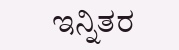ಇನ್ನಿತರ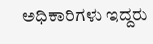ಅಧಿಕಾರಿಗಳು ಇದ್ದರು